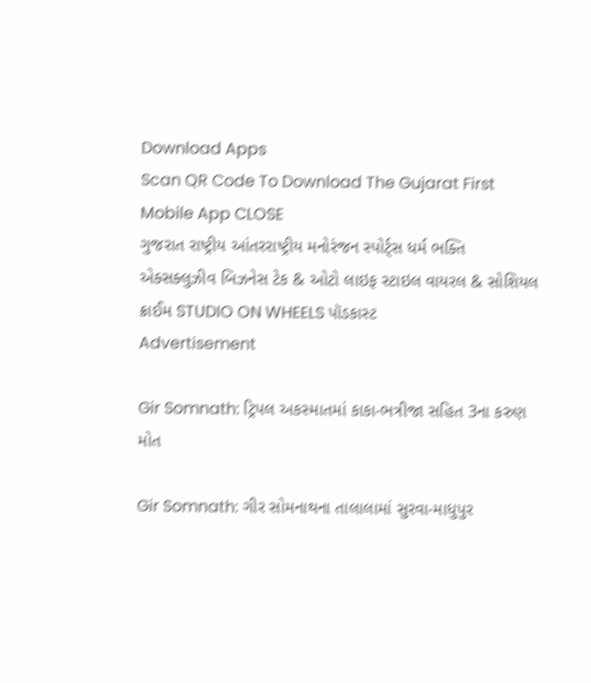Download Apps
Scan QR Code To Download The Gujarat First Mobile App CLOSE
ગુજરાત રાષ્ટ્રીય આંતરરાષ્ટ્રીય મનોરંજન સ્પોર્ટ્સ ધર્મ ભક્તિ એક્સક્લુઝીવ બિઝનેસ ટેક & ઓટો લાઇફ સ્ટાઇલ વાયરલ & સોશિયલ ક્રાઈમ STUDIO ON WHEELS પૉડકાસ્ટ
Advertisement

Gir Somnath: ટ્રિપલ અકસ્માતમાં કાકા-ભત્રીજા સહિત 3ના કરુણ મોત

Gir Somnath: ગીર સોમનાથના તાલાલામાં સુરવા-માધુપુર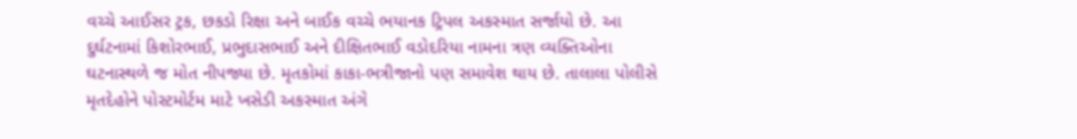વચ્ચે આઈસર ટ્રક, છકડો રિક્ષા અને બાઈક વચ્ચે ભયાનક ટ્રિપલ અકસ્માત સર્જાયો છે. આ દુર્ઘટનામાં કિશોરભાઈ, પ્રભુદાસભાઈ અને દીક્ષિતભાઈ વડોદરિયા નામના ત્રણ વ્યક્તિઓના ઘટનાસ્થળે જ મોત નીપજ્યા છે. મૃતકોમાં કાકા-ભત્રીજાનો પણ સમાવેશ થાય છે. તાલાલા પોલીસે મૃતદેહોને પોસ્ટમોર્ટમ માટે ખસેડી અકસ્માત અંગે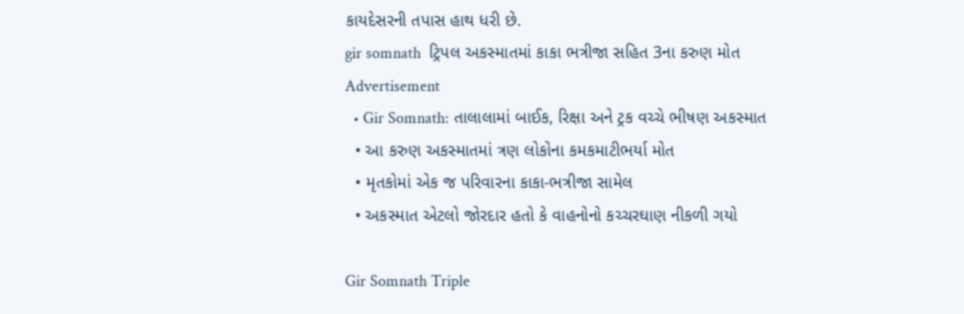કાયદેસરની તપાસ હાથ ધરી છે.
gir somnath  ટ્રિપલ અકસ્માતમાં કાકા ભત્રીજા સહિત 3ના કરુણ મોત
Advertisement
  • Gir Somnath: તાલાલામાં બાઈક, રિક્ષા અને ટ્રક વચ્ચે ભીષણ અકસ્માત
  • આ કરુણ અકસ્માતમાં ત્રણ લોકોના કમકમાટીભર્યા મોત
  • મૃતકોમાં એક જ પરિવારના કાકા-ભત્રીજા સામેલ
  • અકસ્માત એટલો જોરદાર હતો કે વાહનોનો કચ્ચરઘાણ નીકળી ગયો

Gir Somnath Triple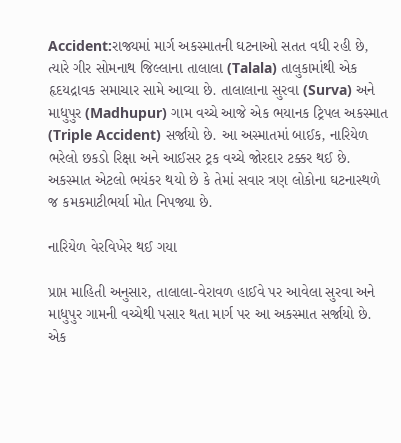Accident:રાજ્યમાં માર્ગ અકસ્માતની ઘટનાઓ સતત વધી રહી છે, ત્યારે ગીર સોમનાથ જિલ્લાના તાલાલા (Talala) તાલુકામાંથી એક હૃદયદ્રાવક સમાચાર સામે આવ્યા છે. તાલાલાના સુરવા (Surva) અને માધુપુર (Madhupur) ગામ વચ્ચે આજે એક ભયાનક ટ્રિપલ અકસ્માત (Triple Accident) સર્જાયો છે. આ અસ્માતમાં બાઈક, નારિયેળ ભરેલો છકડો રિક્ષા અને આઈસર ટ્રક વચ્ચે જોરદાર ટક્કર થઈ છે. અકસ્માત એટલો ભયંકર થયો છે કે તેમાં સવાર ત્રણ લોકોના ઘટનાસ્થળે જ કમકમાટીભર્યા મોત નિપજ્યા છે.

નારિયેળ વેરવિખેર થઈ ગયા

પ્રાપ્ત માહિતી અનુસાર, તાલાલા-વેરાવળ હાઈવે પર આવેલા સુરવા અને માધુપુર ગામની વચ્ચેથી પસાર થતા માર્ગ પર આ અકસ્માત સર્જાયો છે. એક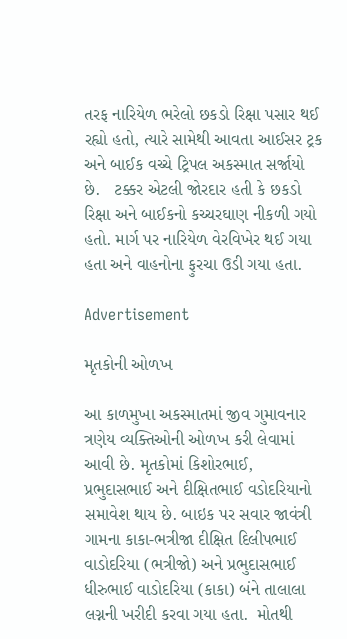તરફ નારિયેળ ભરેલો છકડો રિક્ષા પસાર થઈ રહ્યો હતો, ત્યારે સામેથી આવતા આઈસર ટ્રક અને બાઈક વચ્ચે ટ્રિપલ અકસ્માત સર્જાયો છે.   ટક્કર એટલી જોરદાર હતી કે છકડો રિક્ષા અને બાઈકનો કચ્ચરઘાણ નીકળી ગયો હતો. માર્ગ પર નારિયેળ વેરવિખેર થઈ ગયા હતા અને વાહનોના ફુરચા ઉડી ગયા હતા.

Advertisement

મૃતકોની ઓળખ

આ કાળમુખા અકસ્માતમાં જીવ ગુમાવનાર ત્રણેય વ્યક્તિઓની ઓળખ કરી લેવામાં આવી છે. મૃતકોમાં કિશોરભાઈ, પ્રભુદાસભાઈ અને દીક્ષિતભાઈ વડોદરિયાનો સમાવેશ થાય છે. બાઇક પર સવાર જાવંત્રી ગામના કાકા-ભત્રીજા દીક્ષિત દિલીપભાઈ વાડોદરિયા (ભત્રીજો) અને પ્રભુદાસભાઈ ધીરુભાઈ વાડોદરિયા (કાકા) બંને તાલાલા લગ્નની ખરીદી કરવા ગયા હતા.  મોતથી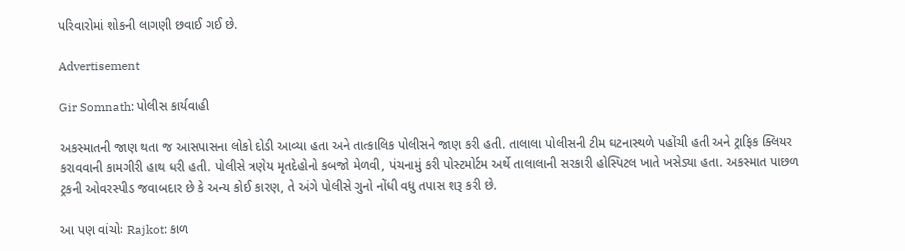પરિવારોમાં શોકની લાગણી છવાઈ ગઈ છે.

Advertisement

Gir Somnath: પોલીસ કાર્યવાહી

અકસ્માતની જાણ થતા જ આસપાસના લોકો દોડી આવ્યા હતા અને તાત્કાલિક પોલીસને જાણ કરી હતી. તાલાલા પોલીસની ટીમ ઘટનાસ્થળે પહોંચી હતી અને ટ્રાફિક ક્લિયર કરાવવાની કામગીરી હાથ ધરી હતી. પોલીસે ત્રણેય મૃતદેહોનો કબજો મેળવી, પંચનામું કરી પોસ્ટમોર્ટમ અર્થે તાલાલાની સરકારી હોસ્પિટલ ખાતે ખસેડ્યા હતા. અકસ્માત પાછળ ટ્રકની ઓવરસ્પીડ જવાબદાર છે કે અન્ય કોઈ કારણ, તે અંગે પોલીસે ગુનો નોંધી વધુ તપાસ શરૂ કરી છે.

આ પણ વાંચોઃ Rajkot: કાળ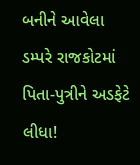બનીને આવેલા ડમ્પરે રાજકોટમાં પિતા-પુત્રીને અડફેટે લીધા!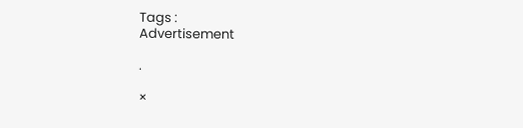Tags :
Advertisement

.

×